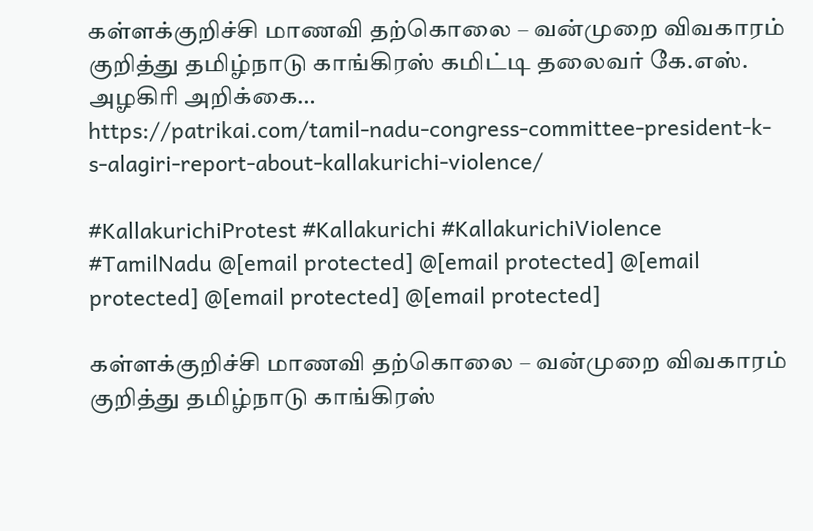கள்ளக்குறிச்சி மாணவி தற்கொலை – வன்முறை விவகாரம் குறித்து தமிழ்நாடு காங்கிரஸ் கமிட்டி தலைவர் கே.எஸ். அழகிரி அறிக்கை…
https://patrikai.com/tamil-nadu-congress-committee-president-k-s-alagiri-report-about-kallakurichi-violence/

#KallakurichiProtest #Kallakurichi #KallakurichiViolence #TamilNadu @[email protected] @[email protected] @[email protected] @[email protected] @[email protected]

கள்ளக்குறிச்சி மாணவி தற்கொலை – வன்முறை விவகாரம் குறித்து தமிழ்நாடு காங்கிரஸ்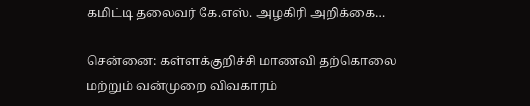கமிட்டி தலைவர் கே.எஸ். அழகிரி அறிக்கை…

சென்னை: கள்ளக்குறிச்சி மாணவி தற்கொலை  மற்றும் வன்முறை விவகாரம்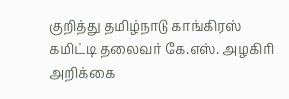குறித்து தமிழ்நாடு காங்கிரஸ் கமிட்டி தலைவர் கே.எஸ். அழகிரி அறிக்கை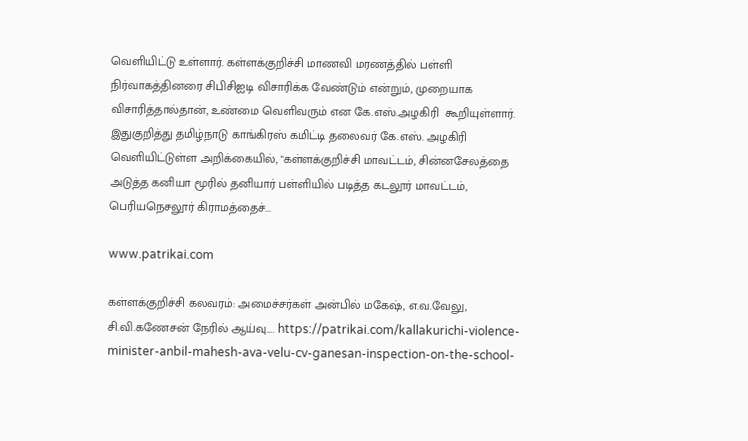வெளியிட்டு உள்ளார். கள்ளக்குறிச்சி மாணவி மரணத்தில் பள்ளி நிர்வாகத்தினரை சிபிசிஐடி விசாரிக்க வேண்டும் என்றும், முறையாக விசாரித்தால்தான், உண்மை வெளிவரும் என கே.எஸ்.அழகிரி  கூறியுள்ளார். இதுகுறித்து தமிழ்நாடு காங்கிரஸ் கமிட்டி தலைவர் கே.எஸ். அழகிரி வெளியிட்டுள்ள அறிக்கையில், "கள்ளக்குறிச்சி மாவட்டம், சின்னசேலத்தை அடுத்த கனியா மூரில் தனியார் பள்ளியில் படித்த கடலூர் மாவட்டம், பெரியநெசலூர் கிராமத்தைச்...

www.patrikai.com

கள்ளக்குறிச்சி கலவரம்: அமைச்சர்கள் அன்பில் மகேஷ், எ.வ.வேலு, சி.வி.கணேசன் நேரில் ஆய்வு…. https://patrikai.com/kallakurichi-violence-minister-anbil-mahesh-ava-velu-cv-ganesan-inspection-on-the-school-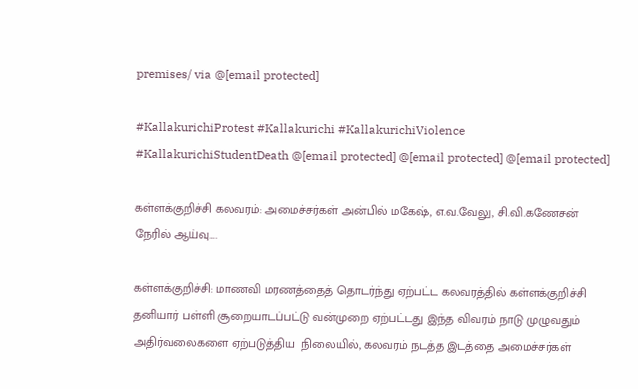premises/ via @[email protected]

#KallakurichiProtest #Kallakurichi #KallakurichiViolence #KallakurichiStudentDeath @[email protected] @[email protected] @[email protected]

கள்ளக்குறிச்சி கலவரம்: அமைச்சர்கள் அன்பில் மகேஷ், எ.வ.வேலு, சி.வி.கணேசன் நேரில் ஆய்வு….

கள்ளக்குறிச்சி: மாணவி மரணத்தைத் தொடர்ந்து ஏற்பட்ட கலவரத்தில் கள்ளக்குறிச்சி தனியார் பள்ளி சூறையாடப்பட்டு வன்முறை ஏற்பட்டது இந்த விவரம் நாடு முழுவதும் அதிர்வலைகளை ஏற்படுத்திய  நிலையில், கலவரம் நடத்த இடத்தை அமைச்சர்கள்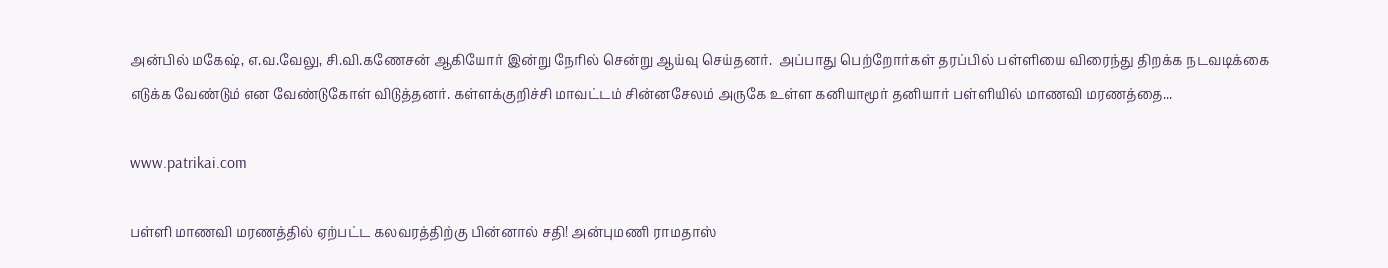அன்பில் மகேஷ், எ.வ.வேலு, சி.வி.கணேசன் ஆகியோர் இன்று நேரில் சென்று ஆய்வு செய்தனர்.  அப்பாது பெற்றோர்கள் தரப்பில் பள்ளியை விரைந்து திறக்க நடவடிக்கை எடுக்க வேண்டும் என வேண்டுகோள் விடுத்தனர். கள்ளக்குறிச்சி மாவட்டம் சின்னசேலம் அருகே உள்ள கனியாமூர் தனியார் பள்ளியில் மாணவி மரணத்தை...

www.patrikai.com

பள்ளி மாணவி மரணத்தில் ஏற்பட்ட கலவரத்திற்கு பின்னால் சதி! அன்புமணி ராமதாஸ்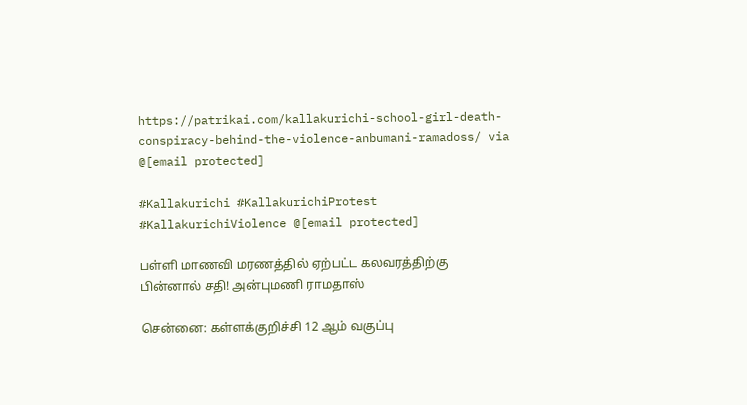https://patrikai.com/kallakurichi-school-girl-death-conspiracy-behind-the-violence-anbumani-ramadoss/ via @[email protected]

#Kallakurichi #KallakurichiProtest #KallakurichiViolence @[email protected]

பள்ளி மாணவி மரணத்தில் ஏற்பட்ட கலவரத்திற்கு பின்னால் சதி! அன்புமணி ராமதாஸ்

சென்னை: கள்ளக்குறிச்சி 12 ஆம் வகுப்பு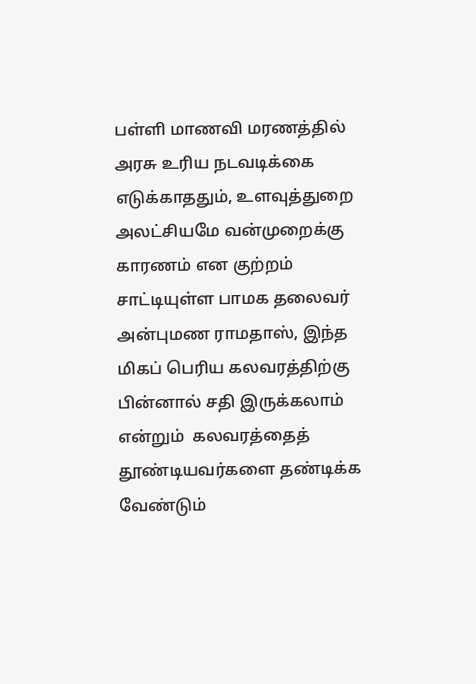பள்ளி மாணவி மரணத்தில் அரசு உரிய நடவடிக்கை எடுக்காததும், உளவுத்துறை அலட்சியமே வன்முறைக்கு காரணம் என குற்றம் சாட்டியுள்ள பாமக தலைவர் அன்புமண ராமதாஸ், இந்த  மிகப் பெரிய கலவரத்திற்கு பின்னால் சதி இருக்கலாம் என்றும்  கலவரத்தைத் தூண்டியவர்களை தண்டிக்க வேண்டும்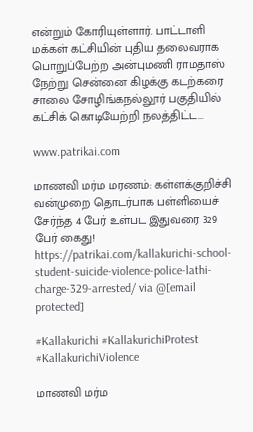என்றும் கோரியுள்ளார். பாட்டாளி மக்கள் கட்சியின் புதிய தலைவராக பொறுப்பேற்ற அன்புமணி ராமதாஸ் நேற்று சென்னை கிழக்கு கடற்கரை சாலை சோழிங்கநல்லூர் பகுதியில் கட்சிக் கொடியேற்றி நலத்திட்ட...

www.patrikai.com

மாணவி மர்ம மரணம்: கள்ளக்குறிச்சி வன்முறை தொடர்பாக பள்ளியைச் சேர்ந்த 4 பேர் உள்பட இதுவரை 329 பேர் கைது!
https://patrikai.com/kallakurichi-school-student-suicide-violence-police-lathi-charge-329-arrested/ via @[email protected]

#Kallakurichi #KallakurichiProtest #KallakurichiViolence

மாணவி மர்ம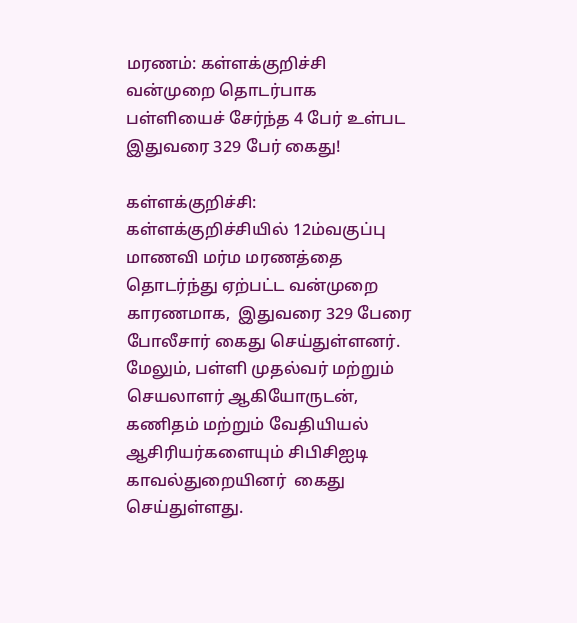மரணம்: கள்ளக்குறிச்சி வன்முறை தொடர்பாக பள்ளியைச் சேர்ந்த 4 பேர் உள்பட இதுவரை 329 பேர் கைது!

கள்ளக்குறிச்சி: கள்ளக்குறிச்சியில் 12ம்வகுப்பு மாணவி மர்ம மரணத்தை தொடர்ந்து ஏற்பட்ட வன்முறை காரணமாக,  இதுவரை 329 பேரை போலீசார் கைது செய்துள்ளனர். மேலும், பள்ளி முதல்வர் மற்றும் செயலாளர் ஆகியோருடன், கணிதம் மற்றும் வேதியியல் ஆசிரியர்களையும் சிபிசிஐடி காவல்துறையினர்  கைது செய்துள்ளது.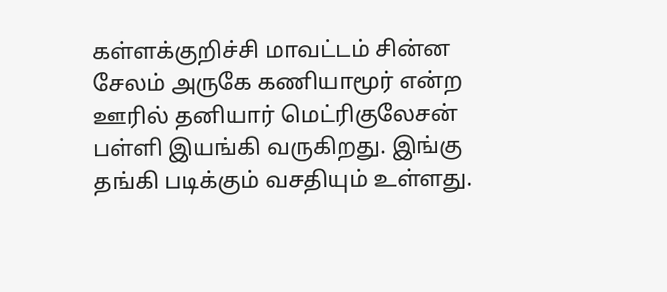கள்ளக்குறிச்சி மாவட்டம் சின்ன சேலம் அருகே கணியாமூர் என்ற ஊரில் தனியார் மெட்ரிகுலேசன் பள்ளி இயங்கி வருகிறது. இங்கு தங்கி படிக்கும் வசதியும் உள்ளது.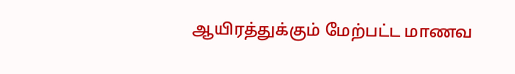ஆயிரத்துக்கும் மேற்பட்ட மாணவ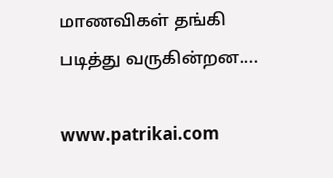மாணவிகள் தங்கி படித்து வருகின்றன....

www.patrikai.com